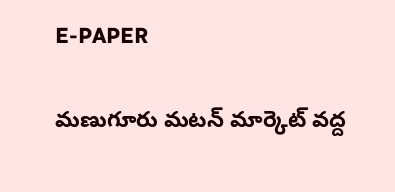E-PAPER

మణుగూరు మటన్ మార్కెట్ వద్ద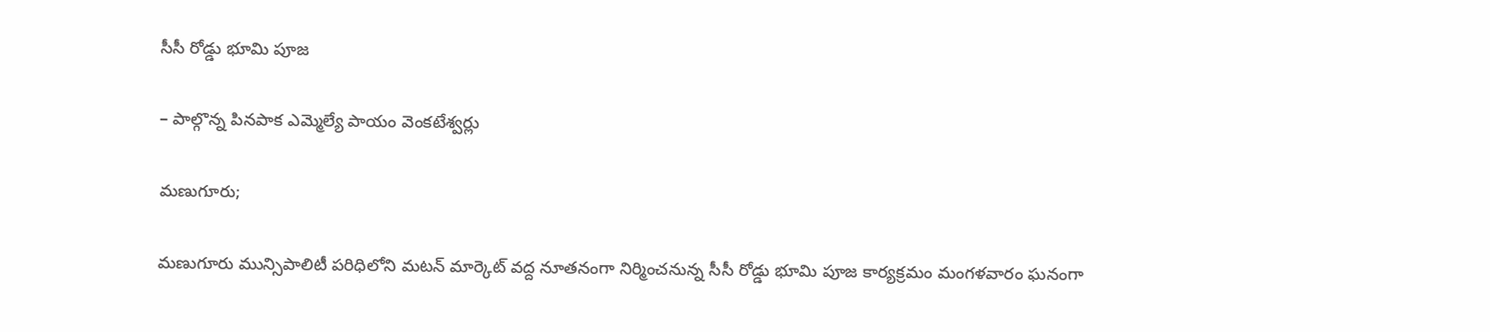సీసీ రోడ్డు భూమి పూజ

– పాల్గొన్న పినపాక ఎమ్మెల్యే పాయం వెంకటేశ్వర్లు

మణుగూరు;

మణుగూరు మున్సిపాలిటీ పరిధిలోని మటన్ మార్కెట్ వద్ద నూతనంగా నిర్మించనున్న సీసీ రోడ్డు భూమి పూజ కార్యక్రమం మంగళవారం ఘనంగా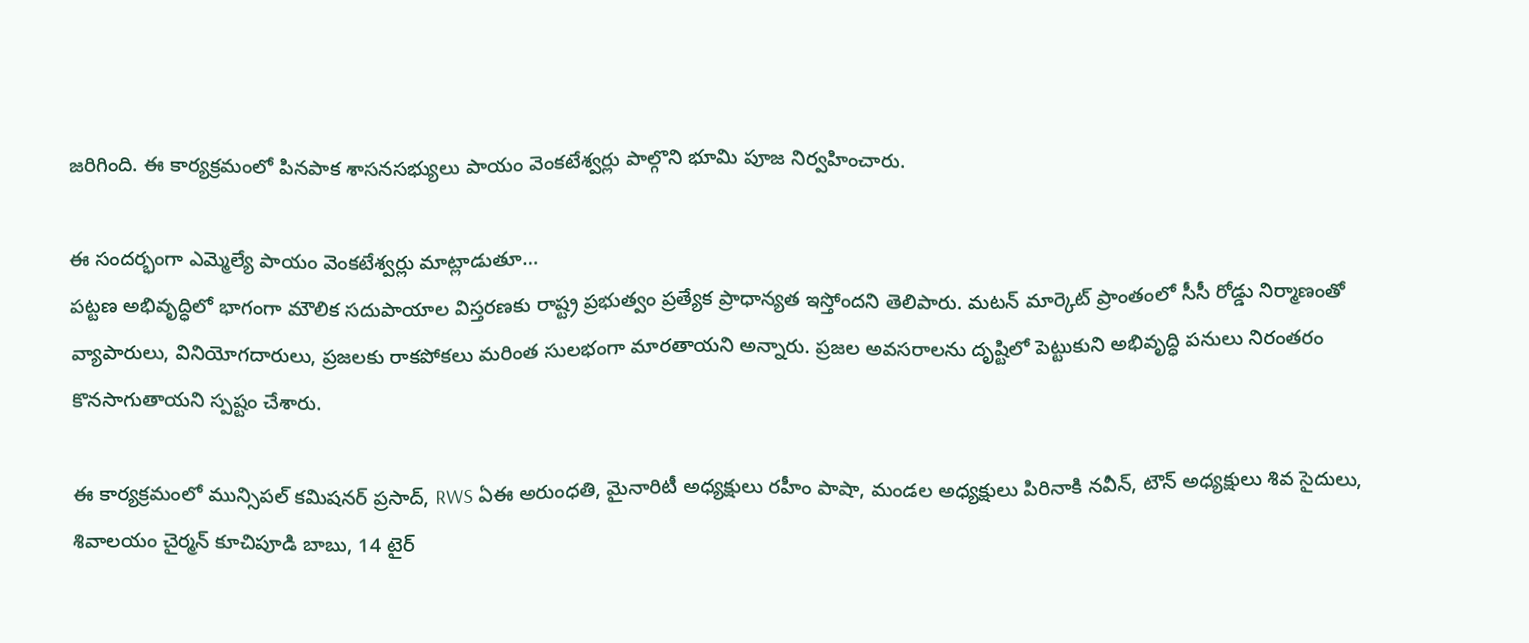జరిగింది. ఈ కార్యక్రమంలో పినపాక శాసనసభ్యులు పాయం వెంకటేశ్వర్లు పాల్గొని భూమి పూజ నిర్వహించారు.

ఈ సందర్భంగా ఎమ్మెల్యే పాయం వెంకటేశ్వర్లు మాట్లాడుతూ…
పట్టణ అభివృద్ధిలో భాగంగా మౌలిక సదుపాయాల విస్తరణకు రాష్ట్ర ప్రభుత్వం ప్రత్యేక ప్రాధాన్యత ఇస్తోందని తెలిపారు. మటన్ మార్కెట్ ప్రాంతంలో సీసీ రోడ్డు నిర్మాణంతో వ్యాపారులు, వినియోగదారులు, ప్రజలకు రాకపోకలు మరింత సులభంగా మారతాయని అన్నారు. ప్రజల అవసరాలను దృష్టిలో పెట్టుకుని అభివృద్ధి పనులు నిరంతరం కొనసాగుతాయని స్పష్టం చేశారు.

ఈ కార్యక్రమంలో మున్సిపల్ కమిషనర్ ప్రసాద్, RWS ఏఈ అరుంధతి, మైనారిటీ అధ్యక్షులు రహీం పాషా, మండల అధ్యక్షులు పిరినాకి నవీన్, టౌన్ అధ్యక్షులు శివ సైదులు, శివాలయం చైర్మన్ కూచిపూడి బాబు, 14 టైర్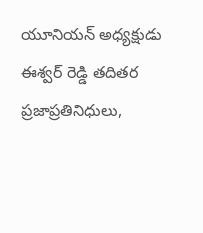యూనియన్ అధ్యక్షుడు ఈశ్వర్ రెడ్డి తదితర ప్రజాప్రతినిధులు,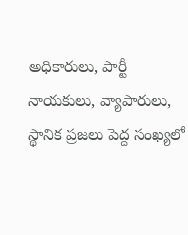అధికారులు, పార్టీ నాయకులు, వ్యాపారులు, స్థానిక ప్రజలు పెద్ద సంఖ్యలో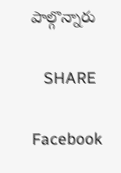పాల్గొన్నారు

   SHARE

Facebook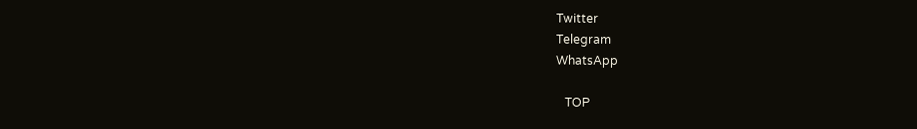Twitter
Telegram
WhatsApp

   TOP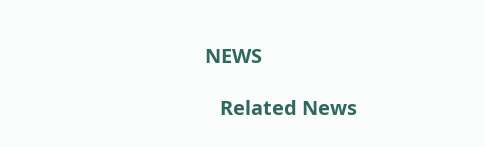NEWS

   Related News